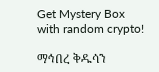Get Mystery Box with random crypto!

ማኅበረ ቅዱሳን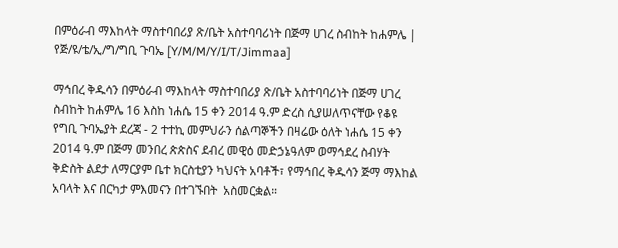በምዕራብ ማእከላት ማስተባበሪያ ጽ/ቤት አስተባባሪነት በጅማ ሀገረ ስብከት ከሐምሌ | የጅ/ዩ/ቴ/ኢ/ግ/ግቢ ጉባኤ [Y/M/M/Y/I/T/Jimmaa]

ማኅበረ ቅዱሳን በምዕራብ ማእከላት ማስተባበሪያ ጽ/ቤት አስተባባሪነት በጅማ ሀገረ ስብከት ከሐምሌ 16 እስከ ነሐሴ 15 ቀን 2014 ዓ.ም ድረስ ሲያሠለጥናቸው የቆዩ የግቢ ጉባኤያት ደረጃ - 2 ተተኪ መምህራን ሰልጣኞችን በዛሬው ዕለት ነሐሴ 15 ቀን 2014 ዓ.ም በጅማ መንበረ ጵጵስና ደብረ መዊዕ መድኃኔዓለም ወማኅደረ ስብሃት ቅድስት ልደታ ለማርያም ቤተ ክርስቲያን ካህናት አባቶች፣ የማኅበረ ቅዱሳን ጅማ ማእከል አባላት እና በርካታ ምእመናን በተገኙበት  አስመርቋል።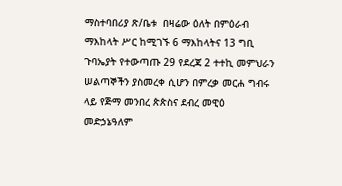ማስተባበሪያ ጽ/ቤቱ  በዛሬው ዕለት በምዕራብ ማእከላት ሥር ከሚገኙ 6 ማእከላትና 13 ግቢ ጉባኤያት የተውጣጡ 29 የደረጃ 2 ተተኪ መምህራን ሠልጣኞችን ያስመረቀ ሲሆን በምረቃ መርሐ ግብሩ ላይ የጅማ መንበረ ጵጵስና ደብረ መዊዕ መድኃኔዓለም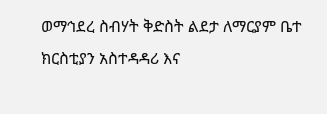ወማኅደረ ስብሃት ቅድስት ልደታ ለማርያም ቤተ ክርስቲያን አስተዳዳሪ እና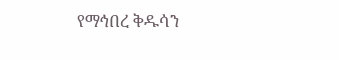የማኅበረ ቅዱሳን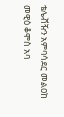ቴሌቭዥን አምባሳደር መልዐከ መዊዕ ቆሞስ አባ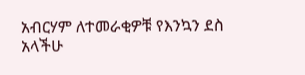አብርሃም ለተመራቂዎቹ የእንኳን ደስ አላችሁ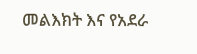መልእክት እና የአደራ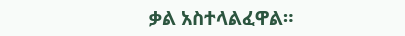ቃል አስተላልፈዋል።